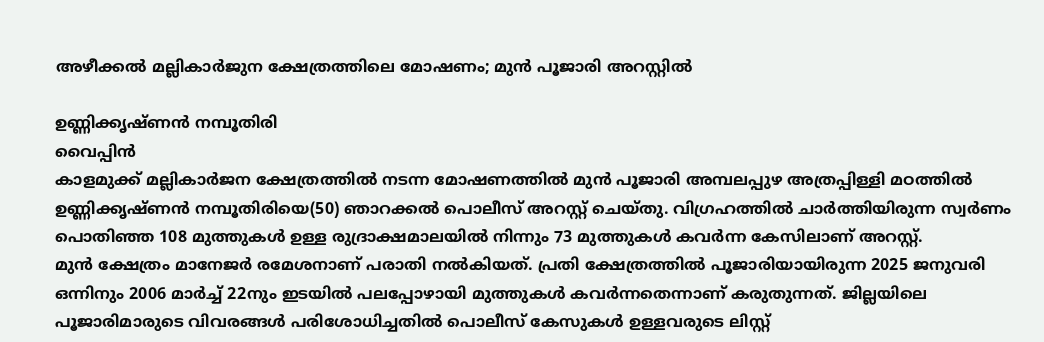അഴീക്കൽ മല്ലികാർജുന ക്ഷേത്രത്തിലെ മോഷണം; മുൻ പൂജാരി അറസ്റ്റിൽ

ഉണ്ണിക്കൃഷ്ണൻ നമ്പൂതിരി
വൈപ്പിൻ
കാളമുക്ക് മല്ലികാർജന ക്ഷേത്രത്തിൽ നടന്ന മോഷണത്തിൽ മുൻ പൂജാരി അമ്പലപ്പുഴ അത്രപ്പിള്ളി മഠത്തിൽ ഉണ്ണിക്കൃഷ്ണൻ നമ്പൂതിരിയെ(50) ഞാറക്കൽ പൊലീസ് അറസ്റ്റ് ചെയ്തു. വിഗ്രഹത്തിൽ ചാർത്തിയിരുന്ന സ്വർണം പൊതിഞ്ഞ 108 മുത്തുകൾ ഉള്ള രുദ്രാക്ഷമാലയിൽ നിന്നും 73 മുത്തുകൾ കവർന്ന കേസിലാണ് അറസ്റ്റ്.
മുൻ ക്ഷേത്രം മാനേജർ രമേശനാണ് പരാതി നൽകിയത്. പ്രതി ക്ഷേത്രത്തിൽ പൂജാരിയായിരുന്ന 2025 ജനുവരി ഒന്നിനും 2006 മാർച്ച് 22നും ഇടയിൽ പലപ്പോഴായി മുത്തുകൾ കവർന്നതെന്നാണ് കരുതുന്നത്. ജില്ലയിലെ പൂജാരിമാരുടെ വിവരങ്ങൾ പരിശോധിച്ചതിൽ പൊലീസ് കേസുകൾ ഉള്ളവരുടെ ലിസ്റ്റ്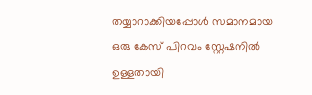തയ്യാറാക്കിയപ്പോൾ സമാനമായ ഒരു കേസ് പിറവം സ്റ്റേഷനിൽ ഉള്ളതായി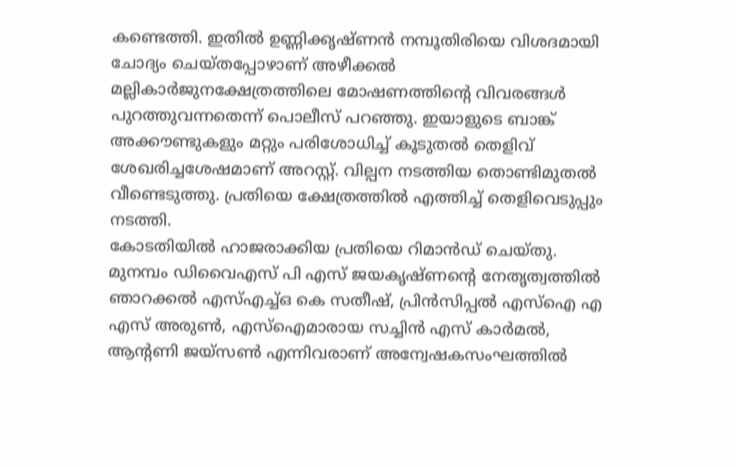കണ്ടെത്തി. ഇതിൽ ഉണ്ണിക്കൃഷ്ണൻ നമ്പൂതിരിയെ വിശദമായി ചോദ്യം ചെയ്തപ്പോഴാണ് അഴീക്കൽ മല്ലികാർജുനക്ഷേത്രത്തിലെ മോഷണത്തിന്റെ വിവരങ്ങൾ പുറത്തുവന്നതെന്ന് പൊലീസ് പറഞ്ഞു. ഇയാളുടെ ബാങ്ക് അക്കൗണ്ടുകളും മറ്റും പരിശോധിച്ച് കൂടുതൽ തെളിവ് ശേഖരിച്ചശേഷമാണ് അറസ്റ്റ്. വില്പന നടത്തിയ തൊണ്ടിമുതൽ വീണ്ടെടുത്തു. പ്രതിയെ ക്ഷേത്രത്തിൽ എത്തിച്ച് തെളിവെടുപ്പും നടത്തി.
കോടതിയിൽ ഹാജരാക്കിയ പ്രതിയെ റിമാൻഡ് ചെയ്തു. മുനമ്പം ഡിവൈഎസ് പി എസ് ജയകൃഷ്ണന്റെ നേതൃത്വത്തിൽ ഞാറക്കൽ എസ്എച്ച്ഒ കെ സതീഷ്, പ്രിൻസിപ്പൽ എസ്ഐ എ എസ് അരുൺ, എസ്ഐമാരായ സച്ചിൻ എസ് കാർമൽ, ആന്റണി ജയ്സൺ എന്നിവരാണ് അന്വേഷകസംഘത്തിൽ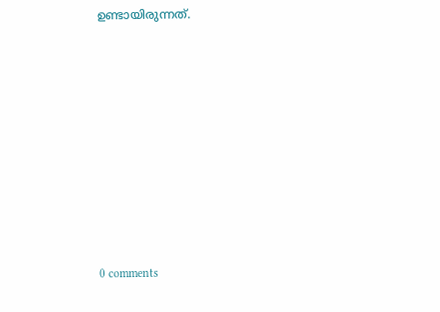ഉണ്ടായിരുന്നത്.









0 comments